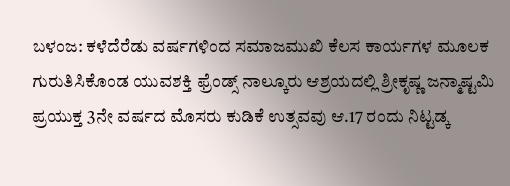ಬಳಂಜ: ಕಳೆದೆರೆಡು ವರ್ಷಗಳಿಂದ ಸಮಾಜಮುಖಿ ಕೆಲಸ ಕಾರ್ಯಗಳ ಮೂಲಕ ಗುರುತಿಸಿಕೊಂಡ ಯುವಶಕ್ತಿ ಫ್ರೆಂಡ್ಸ್ ನಾಲ್ಕೂರು ಆಶ್ರಯದಲ್ಲಿ ಶ್ರೀಕೃಷ್ಣ ಜನ್ಮಾಷ್ಟಮಿ ಪ್ರಯುಕ್ತ 3ನೇ ವರ್ಷದ ಮೊಸರು ಕುಡಿಕೆ ಉತ್ಸವವು ಆ.17 ರಂದು ನಿಟ್ಟಡ್ಕ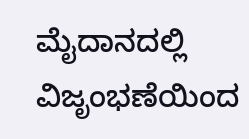ಮೈದಾನದಲ್ಲಿ ವಿಜೃಂಭಣೆಯಿಂದ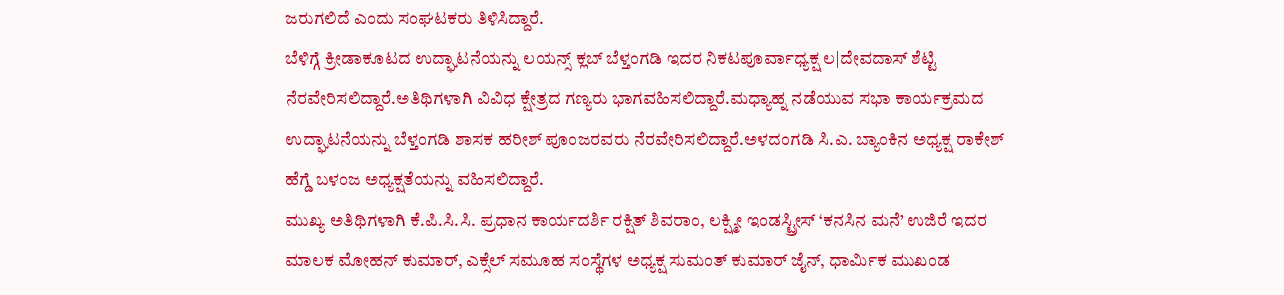ಜರುಗಲಿದೆ ಎಂದು ಸಂಘಟಕರು ತಿಳಿಸಿದ್ದಾರೆ.
ಬೆಳಿಗ್ಗೆ ಕ್ರೀಡಾಕೂಟದ ಉದ್ಘಾಟನೆಯನ್ನು ಲಯನ್ಸ್ ಕ್ಲಬ್ ಬೆಳ್ತಂಗಡಿ ಇದರ ನಿಕಟಪೂರ್ವಾಧ್ಯಕ್ಷ ಲ|ದೇವದಾಸ್ ಶೆಟ್ಟಿ ನೆರವೇರಿಸಲಿದ್ದಾರೆ.ಅತಿಥಿಗಳಾಗಿ ವಿವಿಧ ಕ್ಷೇತ್ರದ ಗಣ್ಯರು ಭಾಗವಹಿಸಲಿದ್ದಾರೆ.ಮಧ್ಯಾಹ್ನ ನಡೆಯುವ ಸಭಾ ಕಾರ್ಯಕ್ರಮದ ಉದ್ಘಾಟನೆಯನ್ನು ಬೆಳ್ತಂಗಡಿ ಶಾಸಕ ಹರೀಶ್ ಪೂಂಜರವರು ನೆರವೇರಿಸಲಿದ್ದಾರೆ.ಅಳದಂಗಡಿ ಸಿ.ಎ. ಬ್ಯಾಂಕಿನ ಅಧ್ಯಕ್ಷ ರಾಕೇಶ್ ಹೆಗ್ಡೆ ಬಳಂಜ ಅಧ್ಯಕ್ಷತೆಯನ್ನು ವಹಿಸಲಿದ್ದಾರೆ.
ಮುಖ್ಯ ಅತಿಥಿಗಳಾಗಿ ಕೆ.ಪಿ.ಸಿ.ಸಿ. ಪ್ರಧಾನ ಕಾರ್ಯದರ್ಶಿ ರಕ್ಷಿತ್ ಶಿವರಾಂ, ಲಕ್ಷ್ಮೀ ಇಂಡಸ್ಟ್ರೀಸ್ ‘ಕನಸಿನ ಮನೆ’ ಉಜಿರೆ ಇದರ ಮಾಲಕ ಮೋಹನ್ ಕುಮಾರ್, ಎಕ್ಸೆಲ್ ಸಮೂಹ ಸಂಸ್ಥೆಗಳ ಅಧ್ಯಕ್ಷ ಸುಮಂತ್ ಕುಮಾರ್ ಜೈನ್, ಧಾರ್ಮಿಕ ಮುಖಂಡ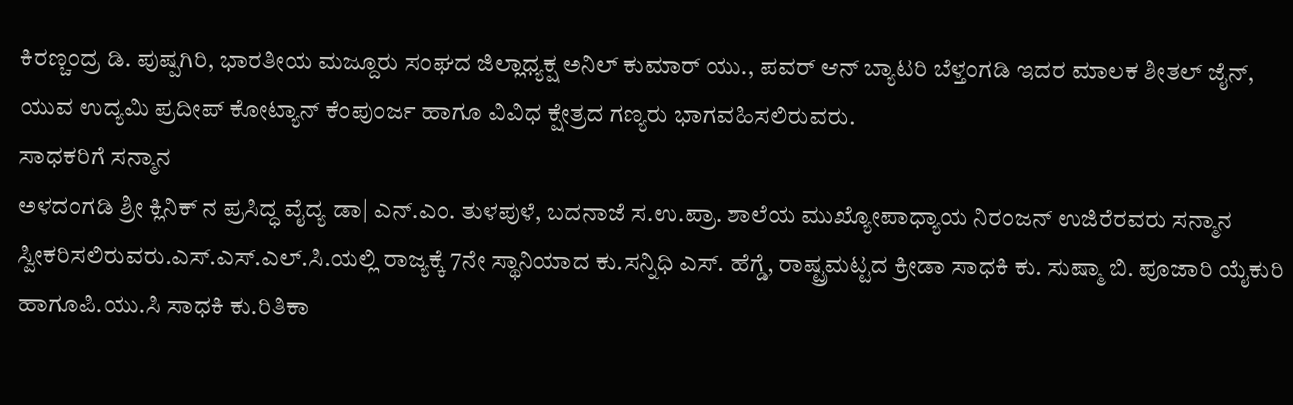ಕಿರಣ್ಚಂದ್ರ ಡಿ. ಪುಷ್ಪಗಿರಿ, ಭಾರತೀಯ ಮಜ್ದೂರು ಸಂಘದ ಜಿಲ್ಲಾಧ್ಯಕ್ಷ ಅನಿಲ್ ಕುಮಾರ್ ಯು., ಪವರ್ ಆನ್ ಬ್ಯಾಟರಿ ಬೆಳ್ತಂಗಡಿ ಇದರ ಮಾಲಕ ಶೀತಲ್ ಜೈನ್, ಯುವ ಉದ್ಯಮಿ ಪ್ರದೀಪ್ ಕೋಟ್ಯಾನ್ ಕೆಂಪುಂರ್ಜ ಹಾಗೂ ವಿವಿಧ ಕ್ಷೇತ್ರದ ಗಣ್ಯರು ಭಾಗವಹಿಸಲಿರುವರು.
ಸಾಧಕರಿಗೆ ಸನ್ಮಾನ
ಅಳದಂಗಡಿ ಶ್ರೀ ಕ್ಲಿನಿಕ್ ನ ಪ್ರಸಿದ್ಧ ವೈದ್ಯ ಡಾ| ಎನ್.ಎಂ. ತುಳಪುಳೆ, ಬದನಾಜೆ ಸ.ಉ.ಪ್ರಾ. ಶಾಲೆಯ ಮುಖ್ಯೋಪಾಧ್ಯಾಯ ನಿರಂಜನ್ ಉಜಿರೆರವರು ಸನ್ಮಾನ ಸ್ವೀಕರಿಸಲಿರುವರು.ಎಸ್.ಎಸ್.ಎಲ್.ಸಿ.ಯಲ್ಲಿ ರಾಜ್ಯಕ್ಕೆ 7ನೇ ಸ್ಥಾನಿಯಾದ ಕು.ಸನ್ನಿಧಿ ಎಸ್. ಹೆಗ್ಡೆ, ರಾಷ್ಟ್ರಮಟ್ಟದ ಕ್ರೀಡಾ ಸಾಧಕಿ ಕು. ಸುಷ್ಮಾ ಬಿ. ಪೂಜಾರಿ ಯೈಕುರಿ ಹಾಗೂಪಿ.ಯು.ಸಿ ಸಾಧಕಿ ಕು.ರಿತಿಕಾ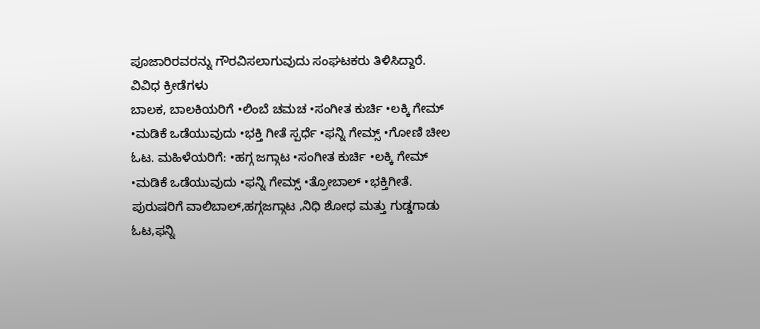ಪೂಜಾರಿರವರನ್ನು ಗೌರವಿಸಲಾಗುವುದು ಸಂಘಟಕರು ತಿಳಿಸಿದ್ದಾರೆ.
ವಿವಿಧ ಕ್ರೀಡೆಗಳು
ಬಾಲಕ, ಬಾಲಕಿಯರಿಗೆ •ಲಿಂಬೆ ಚಮಚ •ಸಂಗೀತ ಕುರ್ಚಿ •ಲಕ್ಕಿ ಗೇಮ್ •ಮಡಿಕೆ ಒಡೆಯುವುದು •ಭಕ್ತಿ ಗೀತೆ ಸ್ಪರ್ಧೆ •ಫನ್ನಿ ಗೇಮ್ಸ್ •ಗೋಣಿ ಚೀಲ ಓಟ. ಮಹಿಳೆಯರಿಗೆ: •ಹಗ್ಗ ಜಗ್ಗಾಟ •ಸಂಗೀತ ಕುರ್ಚಿ •ಲಕ್ಕಿ ಗೇಮ್ •ಮಡಿಕೆ ಒಡೆಯುವುದು •ಫನ್ನಿ ಗೇಮ್ಸ್ •ತ್ರೋಬಾಲ್ •ಭಕ್ತಿಗೀತೆ. ಪುರುಷರಿಗೆ ವಾಲಿಬಾಲ್,ಹಗ್ಗಜಗ್ಗಾಟ ,ನಿಧಿ ಶೋಧ ಮತ್ತು ಗುಡ್ಡಗಾಡು ಓಟ,ಫನ್ನಿ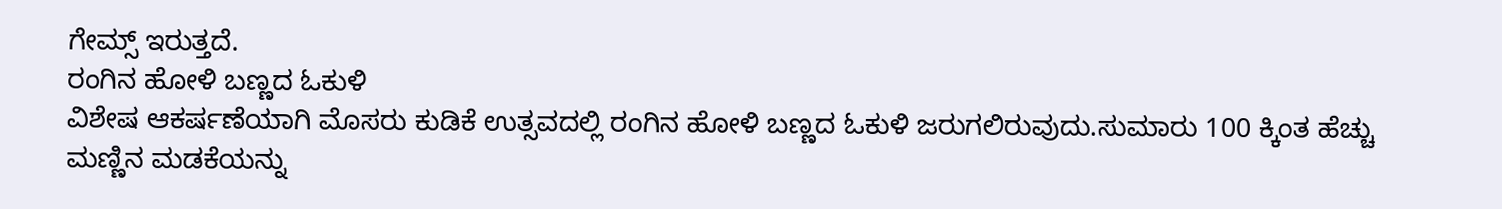ಗೇಮ್ಸ್ ಇರುತ್ತದೆ.
ರಂಗಿನ ಹೋಳಿ ಬಣ್ಣದ ಓಕುಳಿ
ವಿಶೇಷ ಆಕರ್ಷಣೆಯಾಗಿ ಮೊಸರು ಕುಡಿಕೆ ಉತ್ಸವದಲ್ಲಿ ರಂಗಿನ ಹೋಳಿ ಬಣ್ಣದ ಓಕುಳಿ ಜರುಗಲಿರುವುದು.ಸುಮಾರು 100 ಕ್ಕಿಂತ ಹೆಚ್ಚು ಮಣ್ಣಿನ ಮಡಕೆಯನ್ನು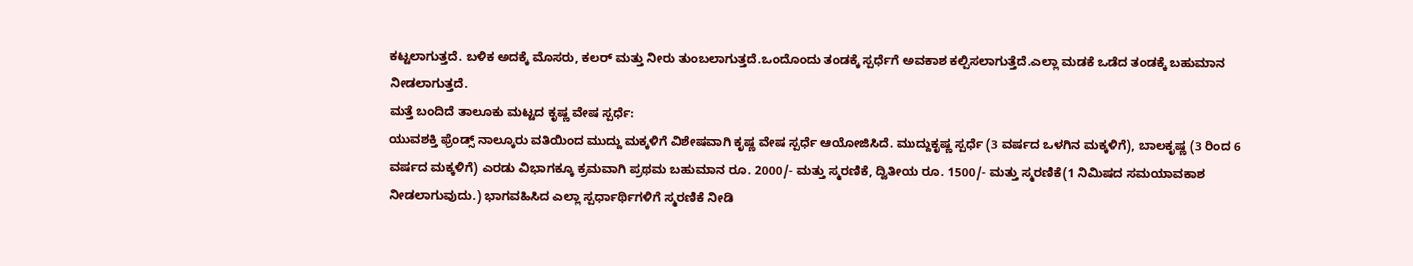ಕಟ್ಟಲಾಗುತ್ತದೆ. ಬಳಿಕ ಅದಕ್ಕೆ ಮೊಸರು, ಕಲರ್ ಮತ್ತು ನೀರು ತುಂಬಲಾಗುತ್ತದೆ.ಒಂದೊಂದು ತಂಡಕ್ಕೆ ಸ್ಪರ್ಧೆಗೆ ಅವಕಾಶ ಕಲ್ಪಿಸಲಾಗುತ್ತೆದೆ.ಎಲ್ಲಾ ಮಡಕೆ ಒಡೆದ ತಂಡಕ್ಕೆ ಬಹುಮಾನ ನೀಡಲಾಗುತ್ತದೆ.
ಮತ್ತೆ ಬಂದಿದೆ ತಾಲೂಕು ಮಟ್ಟದ ಕೃಷ್ಣ ವೇಷ ಸ್ಪರ್ಧೆ:
ಯುವಶಕ್ತಿ ಫ್ರೆಂಡ್ಸ್ ನಾಲ್ಕೂರು ವತಿಯಿಂದ ಮುದ್ದು ಮಕ್ಕಳಿಗೆ ವಿಶೇಷವಾಗಿ ಕೃಷ್ಣ ವೇಷ ಸ್ಪರ್ಧೆ ಆಯೋಜಿಸಿದೆ. ಮುದ್ದುಕೃಷ್ಣ ಸ್ಪರ್ಧೆ (3 ವರ್ಷದ ಒಳಗಿನ ಮಕ್ಕಳಿಗೆ), ಬಾಲಕೃಷ್ಣ (3 ರಿಂದ 6 ವರ್ಷದ ಮಕ್ಕಳಿಗೆ) ಎರಡು ವಿಭಾಗಕ್ಕೂ ಕ್ರಮವಾಗಿ ಪ್ರಥಮ ಬಹುಮಾನ ರೂ. 2000/- ಮತ್ತು ಸ್ಮರಣಿಕೆ, ದ್ವಿತೀಯ ರೂ. 1500/- ಮತ್ತು ಸ್ಮರಣಿಕೆ(1 ನಿಮಿಷದ ಸಮಯಾವಕಾಶ ನೀಡಲಾಗುವುದು.) ಭಾಗವಹಿಸಿದ ಎಲ್ಲಾ ಸ್ಪರ್ಧಾರ್ಥಿಗಳಿಗೆ ಸ್ಮರಣಿಕೆ ನೀಡಿ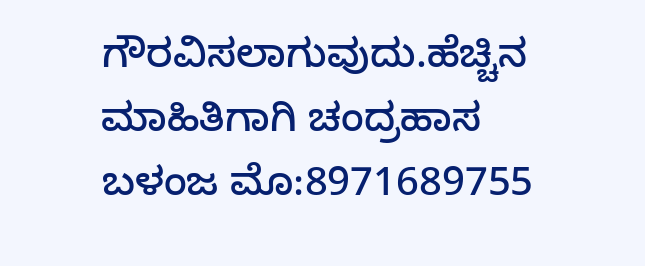ಗೌರವಿಸಲಾಗುವುದು.ಹೆಚ್ಚಿನ ಮಾಹಿತಿಗಾಗಿ ಚಂದ್ರಹಾಸ ಬಳಂಜ ಮೊ:8971689755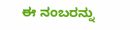ಈ ನಂಬರನ್ನು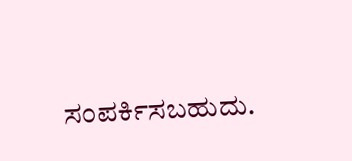ಸಂಪರ್ಕಿಸಬಹುದು.